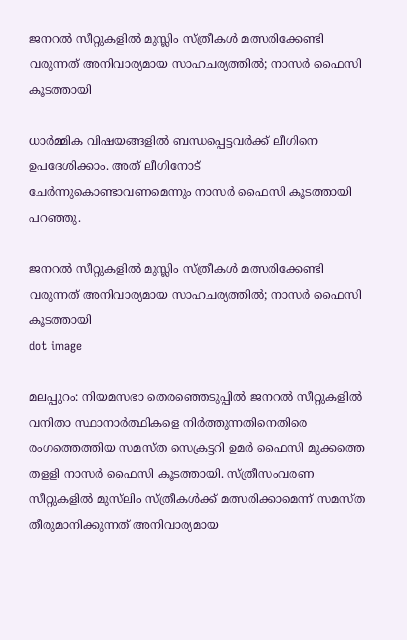ജനറൽ സീറ്റുകളിൽ മുസ്ലിം സ്ത്രീകൾ മത്സരിക്കേണ്ടി വരുന്നത് അനിവാര്യമായ സാഹചര്യത്തില്‍; നാസര്‍ ഫൈസി കൂടത്തായി

ധാർമ്മിക വിഷയങ്ങളിൽ ബന്ധപ്പെട്ടവർക്ക് ലീഗിനെ ഉപദേശിക്കാം. അത് ലീഗിനോട് ചേര്‍ന്നുകൊണ്ടാവണമെന്നും നാസര്‍ ഫൈസി കൂടത്തായി പറഞ്ഞു.

ജനറൽ സീറ്റുകളിൽ മുസ്ലിം സ്ത്രീകൾ മത്സരിക്കേണ്ടി വരുന്നത് അനിവാര്യമായ സാഹചര്യത്തില്‍; നാസര്‍ ഫൈസി കൂടത്തായി
dot image

മലപ്പുറം: നിയമസഭാ തെരഞ്ഞെടുപ്പില്‍ ജനറല്‍ സീറ്റുകളില്‍ വനിതാ സ്ഥാനാര്‍ത്ഥികളെ നിര്‍ത്തുന്നതിനെതിരെ രംഗത്തെത്തിയ സമസ്ത സെക്രട്ടറി ഉമര്‍ ഫൈസി മുക്കത്തെ തളളി നാസര്‍ ഫൈസി കൂടത്തായി. സ്ത്രീസംവരണ സീറ്റുകളില്‍ മുസ്‌ലിം സ്ത്രീകള്‍ക്ക് മത്സരിക്കാമെന്ന് സമസ്ത തീരുമാനിക്കുന്നത് അനിവാര്യമായ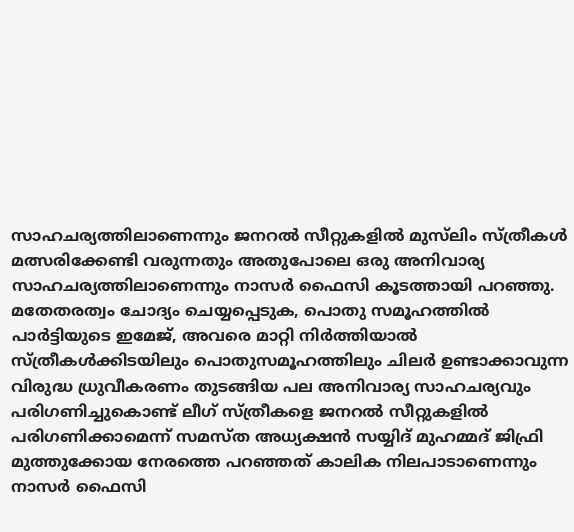സാഹചര്യത്തിലാണെന്നും ജനറല്‍ സീറ്റുകളില്‍ മുസ്‌ലിം സ്ത്രീകള്‍ മത്സരിക്കേണ്ടി വരുന്നതും അതുപോലെ ഒരു അനിവാര്യ സാഹചര്യത്തിലാണെന്നും നാസര്‍ ഫൈസി കൂടത്തായി പറഞ്ഞു. മതേതരത്വം ചോദ്യം ചെയ്യപ്പെടുക, പൊതു സമൂഹത്തില്‍ പാര്‍ട്ടിയുടെ ഇമേജ്, അവരെ മാറ്റി നിര്‍ത്തിയാല്‍ സ്ത്രീകള്‍ക്കിടയിലും പൊതുസമൂഹത്തിലും ചിലര്‍ ഉണ്ടാക്കാവുന്ന വിരുദ്ധ ധ്രുവീകരണം തുടങ്ങിയ പല അനിവാര്യ സാഹചര്യവും പരിഗണിച്ചുകൊണ്ട് ലീഗ് സ്ത്രീകളെ ജനറല്‍ സീറ്റുകളില്‍ പരിഗണിക്കാമെന്ന് സമസ്ത അധ്യക്ഷന്‍ സയ്യിദ് മുഹമ്മദ് ജിഫ്രി മുത്തുക്കോയ നേരത്തെ പറഞ്ഞത് കാലിക നിലപാടാണെന്നും നാസര്‍ ഫൈസി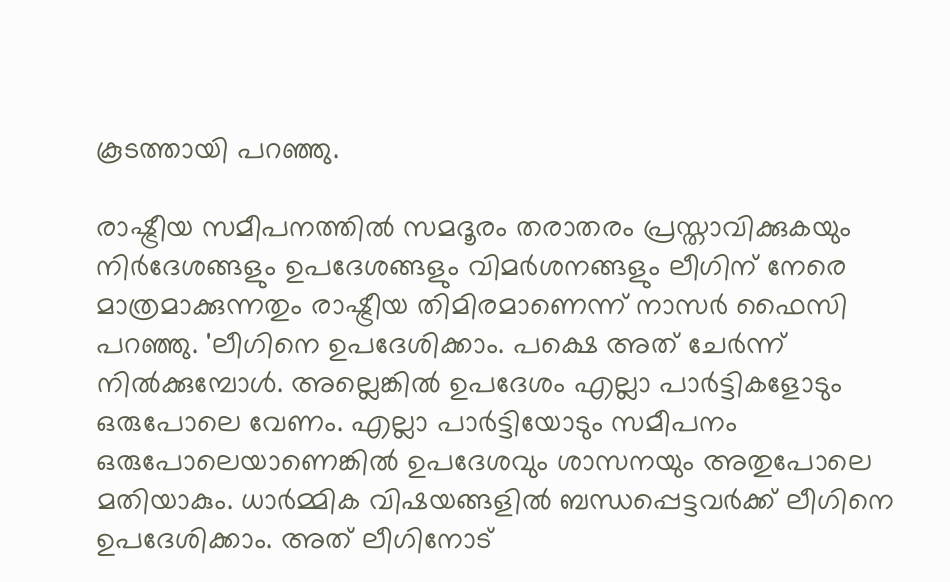കൂടത്തായി പറഞ്ഞു.

രാഷ്ട്രീയ സമീപനത്തില്‍ സമദൂരം തരാതരം പ്രസ്താവിക്കുകയും നിര്‍ദേശങ്ങളും ഉപദേശങ്ങളും വിമര്‍ശനങ്ങളും ലീഗിന് നേരെ മാത്രമാക്കുന്നതും രാഷ്ട്രീയ തിമിരമാണെന്ന് നാസര്‍ ഫൈസി പറഞ്ഞു. 'ലീഗിനെ ഉപദേശിക്കാം. പക്ഷെ അത് ചേര്‍ന്ന് നില്‍ക്കുമ്പോള്‍. അല്ലെങ്കില്‍ ഉപദേശം എല്ലാ പാര്‍ട്ടികളോടും ഒരുപോലെ വേണം. എല്ലാ പാര്‍ട്ടിയോടും സമീപനം ഒരുപോലെയാണെങ്കില്‍ ഉപദേശവും ശാസനയും അതുപോലെ മതിയാകും. ധാര്‍മ്മിക വിഷയങ്ങളില്‍ ബന്ധപ്പെട്ടവര്‍ക്ക് ലീഗിനെ ഉപദേശിക്കാം. അത് ലീഗിനോട്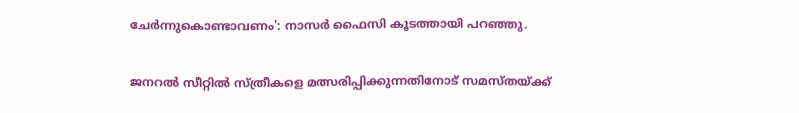ചേര്‍ന്നുകൊണ്ടാവണം': നാസര്‍ ഫൈസി കൂടത്തായി പറഞ്ഞു.

ജനറല്‍ സീറ്റില്‍ സ്ത്രീകളെ മത്സരിപ്പിക്കുന്നതിനോട് സമസ്തയ്ക്ക്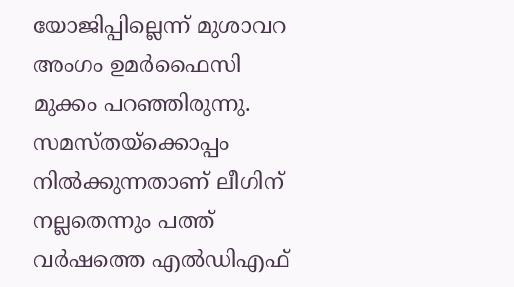യോജിപ്പില്ലെന്ന് മുശാവറ അംഗം ഉമര്‍ഫൈസി മുക്കം പറഞ്ഞിരുന്നു. സമസ്തയ്‌ക്കൊപ്പം നില്‍ക്കുന്നതാണ് ലീഗിന് നല്ലതെന്നും പത്ത് വര്‍ഷത്തെ എല്‍ഡിഎഫ്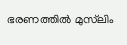ഭരണത്തില്‍ മുസ്‌ലിം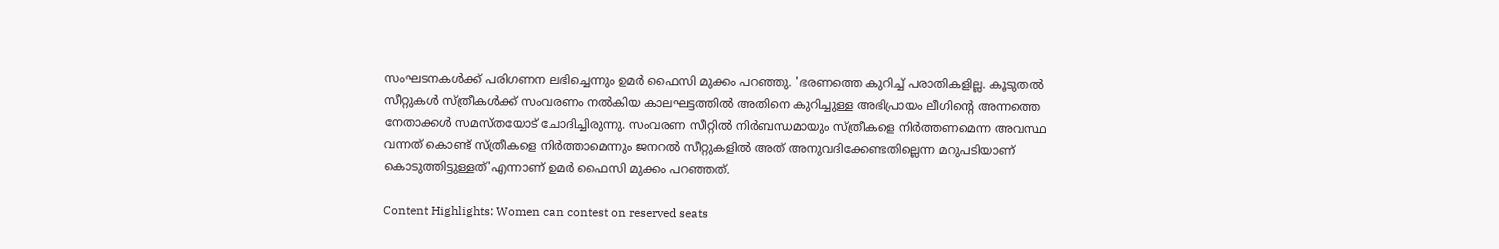സംഘടനകള്‍ക്ക് പരിഗണന ലഭിച്ചെന്നും ഉമര്‍ ഫൈസി മുക്കം പറഞ്ഞു. 'ഭരണത്തെ കുറിച്ച് പരാതികളില്ല. കൂടുതല്‍ സീറ്റുകള്‍ സ്ത്രീകള്‍ക്ക് സംവരണം നല്‍കിയ കാലഘട്ടത്തില്‍ അതിനെ കുറിച്ചുള്ള അഭിപ്രായം ലീഗിന്റെ അന്നത്തെ നേതാക്കള്‍ സമസ്തയോട് ചോദിച്ചിരുന്നു. സംവരണ സീറ്റില്‍ നിര്‍ബന്ധമായും സ്ത്രീകളെ നിര്‍ത്തണമെന്ന അവസ്ഥ വന്നത് കൊണ്ട് സ്ത്രീകളെ നിര്‍ത്താമെന്നും ജനറല്‍ സീറ്റുകളില്‍ അത് അനുവദിക്കേണ്ടതില്ലെന്ന മറുപടിയാണ് കൊടുത്തിട്ടുള്ളത്'എന്നാണ് ഉമര്‍ ഫൈസി മുക്കം പറഞ്ഞത്.

Content Highlights: Women can contest on reserved seats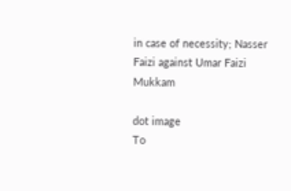in case of necessity; Nasser Faizi against Umar Faizi Mukkam

dot image
To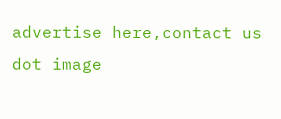advertise here,contact us
dot image